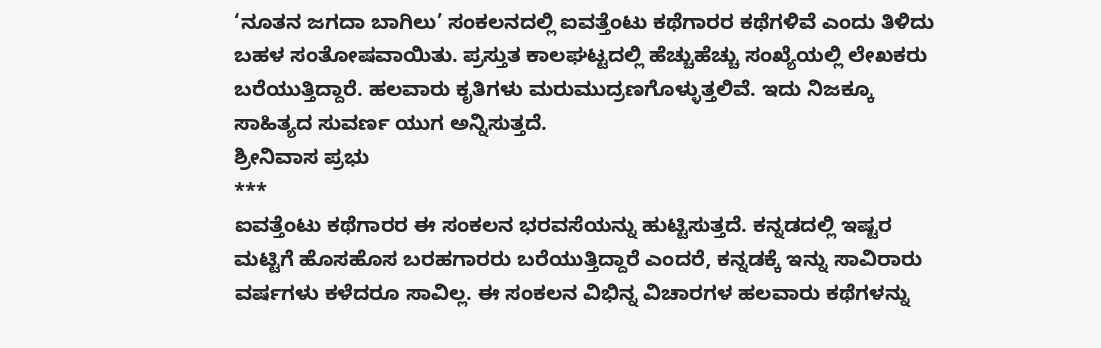‘ನೂತನ ಜಗದಾ ಬಾಗಿಲು’ ಸಂಕಲನದಲ್ಲಿ ಐವತ್ತೆಂಟು ಕಥೆಗಾರರ ಕಥೆಗಳಿವೆ ಎಂದು ತಿಳಿದು ಬಹಳ ಸಂತೋಷವಾಯಿತು. ಪ್ರಸ್ತುತ ಕಾಲಘಟ್ಟದಲ್ಲಿ ಹೆಚ್ಚುಹೆಚ್ಚು ಸಂಖ್ಯೆಯಲ್ಲಿ ಲೇಖಕರು ಬರೆಯುತ್ತಿದ್ದಾರೆ. ಹಲವಾರು ಕೃತಿಗಳು ಮರುಮುದ್ರಣಗೊಳ್ಳುತ್ತಲಿವೆ. ಇದು ನಿಜಕ್ಕೂ ಸಾಹಿತ್ಯದ ಸುವರ್ಣ ಯುಗ ಅನ್ನಿಸುತ್ತದೆ.
ಶ್ರೀನಿವಾಸ ಪ್ರಭು
***
ಐವತ್ತೆಂಟು ಕಥೆಗಾರರ ಈ ಸಂಕಲನ ಭರವಸೆಯನ್ನು ಹುಟ್ಟಿಸುತ್ತದೆ. ಕನ್ನಡದಲ್ಲಿ ಇಷ್ಟರ ಮಟ್ಟಿಗೆ ಹೊಸಹೊಸ ಬರಹಗಾರರು ಬರೆಯುತ್ತಿದ್ದಾರೆ ಎಂದರೆ, ಕನ್ನಡಕ್ಕೆ ಇನ್ನು ಸಾವಿರಾರು ವರ್ಷಗಳು ಕಳೆದರೂ ಸಾವಿಲ್ಲ. ಈ ಸಂಕಲನ ವಿಭಿನ್ನ ವಿಚಾರಗಳ ಹಲವಾರು ಕಥೆಗಳನ್ನು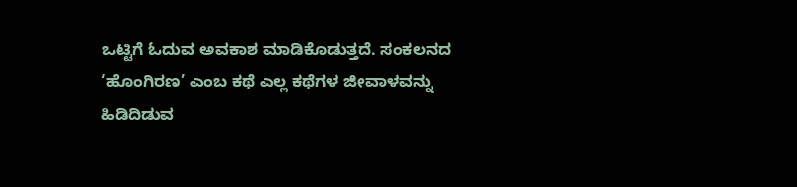ಒಟ್ಟಿಗೆ ಓದುವ ಅವಕಾಶ ಮಾಡಿಕೊಡುತ್ತದೆ. ಸಂಕಲನದ ‘ಹೊಂಗಿರಣ’ ಎಂಬ ಕಥೆ ಎಲ್ಲ ಕಥೆಗಳ ಜೀವಾಳವನ್ನು ಹಿಡಿದಿಡುವ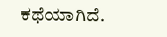ಕಥೆಯಾಗಿದೆ.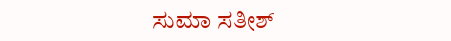ಸುಮಾ ಸತೀಶ್